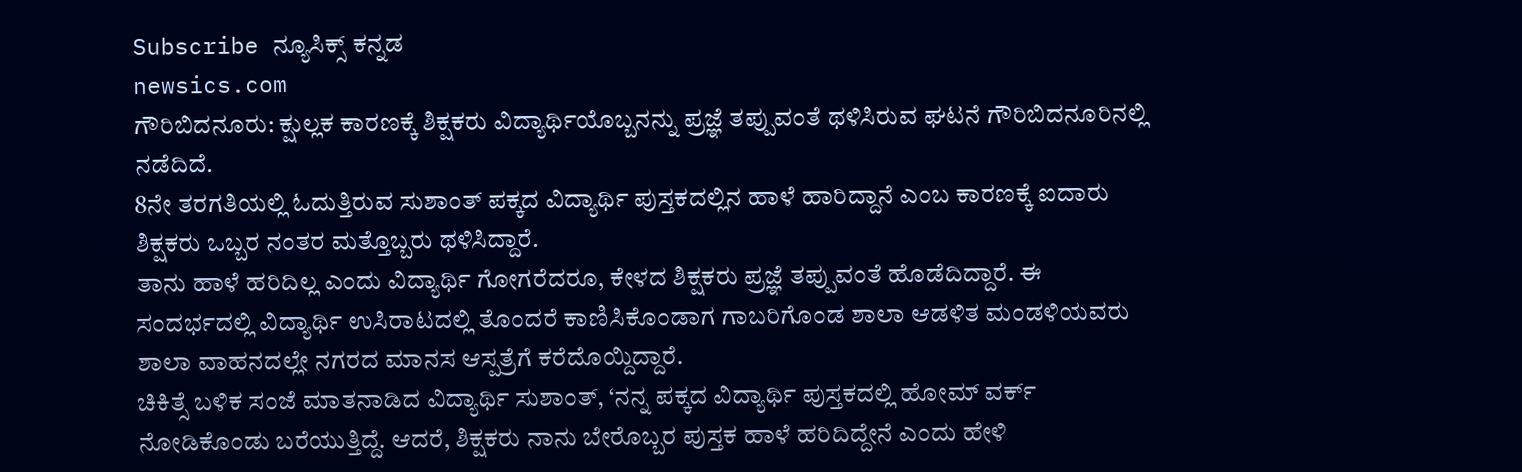Subscribe ನ್ಯೂಸಿಕ್ಸ್ ಕನ್ನಡ
newsics.com
ಗೌರಿಬಿದನೂರು: ಕ್ಷುಲ್ಲಕ ಕಾರಣಕ್ಕೆ ಶಿಕ್ಷಕರು ವಿದ್ಯಾರ್ಥಿಯೊಬ್ಬನನ್ನು ಪ್ರಜ್ಞೆ ತಪ್ಪುವಂತೆ ಥಳಿಸಿರುವ ಘಟನೆ ಗೌರಿಬಿದನೂರಿನಲ್ಲಿ ನಡೆದಿದೆ.
8ನೇ ತರಗತಿಯಲ್ಲಿ ಓದುತ್ತಿರುವ ಸುಶಾಂತ್ ಪಕ್ಕದ ವಿದ್ಯಾರ್ಥಿ ಪುಸ್ತಕದಲ್ಲಿನ ಹಾಳೆ ಹಾರಿದ್ದಾನೆ ಎಂಬ ಕಾರಣಕ್ಕೆ ಐದಾರು ಶಿಕ್ಷಕರು ಒಬ್ಬರ ನಂತರ ಮತ್ತೊಬ್ಬರು ಥಳಿಸಿದ್ದಾರೆ.
ತಾನು ಹಾಳೆ ಹರಿದಿಲ್ಲ ಎಂದು ವಿದ್ಯಾರ್ಥಿ ಗೋಗರೆದರೂ, ಕೇಳದ ಶಿಕ್ಷಕರು ಪ್ರಜ್ಞೆ ತಪ್ಪುವಂತೆ ಹೊಡೆದಿದ್ದಾರೆ. ಈ ಸಂದರ್ಭದಲ್ಲಿ ವಿದ್ಯಾರ್ಥಿ ಉಸಿರಾಟದಲ್ಲಿ ತೊಂದರೆ ಕಾಣಿಸಿಕೊಂಡಾಗ ಗಾಬರಿಗೊಂಡ ಶಾಲಾ ಆಡಳಿತ ಮಂಡಳಿಯವರು ಶಾಲಾ ವಾಹನದಲ್ಲೇ ನಗರದ ಮಾನಸ ಆಸ್ಪತ್ರೆಗೆ ಕರೆದೊಯ್ದಿದ್ದಾರೆ.
ಚಿಕಿತ್ಸೆ ಬಳಿಕ ಸಂಜೆ ಮಾತನಾಡಿದ ವಿದ್ಯಾರ್ಥಿ ಸುಶಾಂತ್, ‘ನನ್ನ ಪಕ್ಕದ ವಿದ್ಯಾರ್ಥಿ ಪುಸ್ತಕದಲ್ಲಿ ಹೋಮ್ ವರ್ಕ್ ನೋಡಿಕೊಂಡು ಬರೆಯುತ್ತಿದ್ದೆ. ಆದರೆ, ಶಿಕ್ಷಕರು ನಾನು ಬೇರೊಬ್ಬರ ಪುಸ್ತಕ ಹಾಳೆ ಹರಿದಿದ್ದೇನೆ ಎಂದು ಹೇಳಿ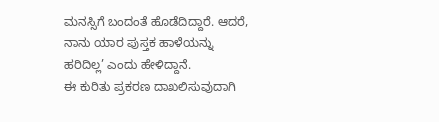ಮನಸ್ಸಿಗೆ ಬಂದಂತೆ ಹೊಡೆದಿದ್ದಾರೆ. ಆದರೆ, ನಾನು ಯಾರ ಪುಸ್ತಕ ಹಾಳೆಯನ್ನು ಹರಿದಿಲ್ಲ’ ಎಂದು ಹೇಳಿದ್ದಾನೆ.
ಈ ಕುರಿತು ಪ್ರಕರಣ ದಾಖಲಿಸುವುದಾಗಿ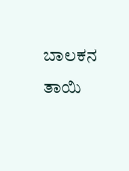ಬಾಲಕನ ತಾಯಿ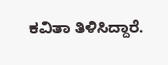ಕವಿತಾ ತಿಳಿಸಿದ್ದಾರೆ.